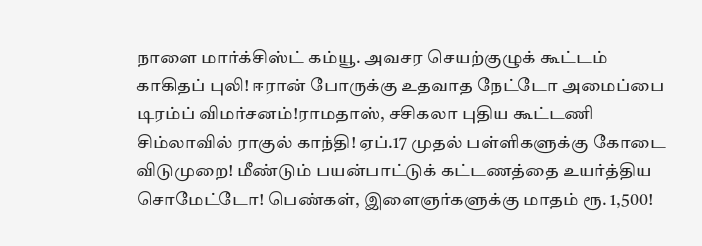நாளை மார்க்சிஸ்ட் கம்யூ. அவசர செயற்குழுக் கூட்டம் காகிதப் புலி! ஈரான் போருக்கு உதவாத நேட்டோ அமைப்பை டிரம்ப் விமர்சனம்!ராமதாஸ், சசிகலா புதிய கூட்டணி சிம்லாவில் ராகுல் காந்தி! ஏப்.17 முதல் பள்ளிகளுக்கு கோடை விடுமுறை! மீண்டும் பயன்பாட்டுக் கட்டணத்தை உயர்த்திய சொமேட்டோ! பெண்கள், இளைஞர்களுக்கு மாதம் ரூ. 1,500!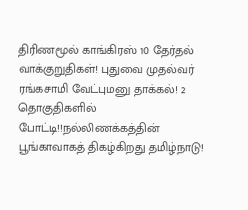திரிணமூல் காங்கிரஸ் 10 தேர்தல் வாக்குறுதிகள்! புதுவை முதல்வர் ரங்கசாமி வேட்புமனு தாக்கல்! 2 தொகுதிகளில் போட்டி!!நல்லிணக்கத்தின் பூங்காவாகத் திகழ்கிறது தமிழ்நாடு!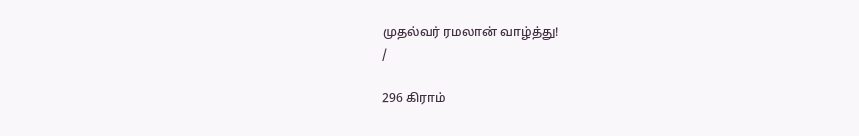முதல்வர் ரமலான் வாழ்த்து!
/

296 கிராம்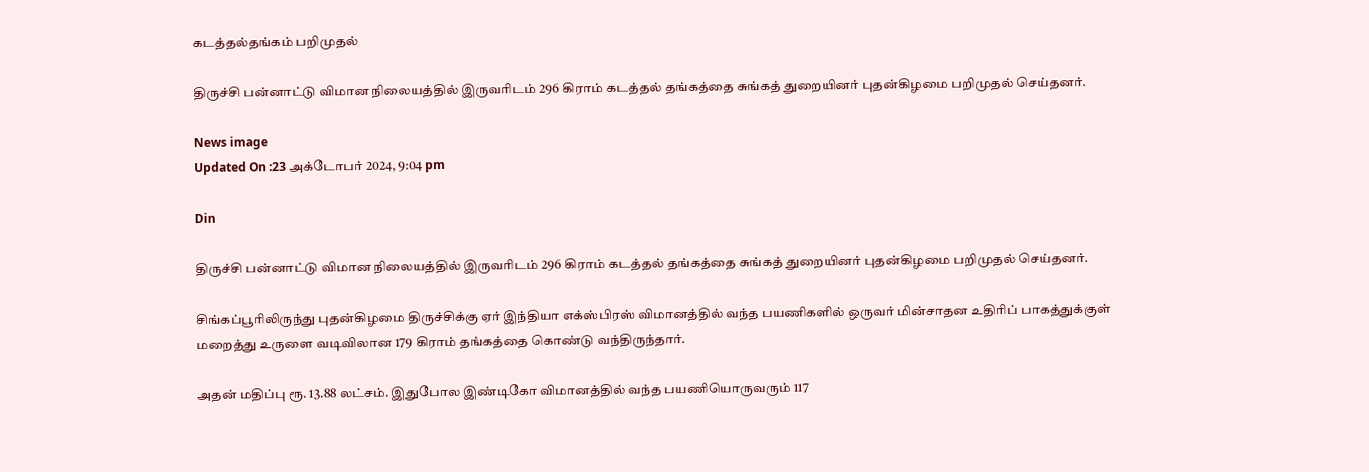கடத்தல்தங்கம் பறிமுதல்

திருச்சி பன்னாட்டு விமான நிலையத்தில் இருவரிடம் 296 கிராம் கடத்தல் தங்கத்தை சுங்கத் துறையினர் புதன்கிழமை பறிமுதல் செய்தனர்.

News image
Updated On :23 அக்டோபர் 2024, 9:04 pm

Din

திருச்சி பன்னாட்டு விமான நிலையத்தில் இருவரிடம் 296 கிராம் கடத்தல் தங்கத்தை சுங்கத் துறையினர் புதன்கிழமை பறிமுதல் செய்தனர்.

சிங்கப்பூரிலிருந்து புதன்கிழமை திருச்சிக்கு ஏர் இந்தியா எக்ஸ்பிரஸ் விமானத்தில் வந்த பயணிகளில் ஒருவர் மின்சாதன உதிரிப் பாகத்துக்குள் மறைத்து உருளை வடிவிலான 179 கிராம் தங்கத்தை கொண்டு வந்திருந்தார்.

அதன் மதிப்பு ரூ. 13.88 லட்சம். இதுபோல இண்டிகோ விமானத்தில் வந்த பயணியொருவரும் 117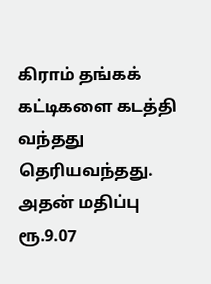கிராம் தங்கக் கட்டிகளை கடத்தி வந்தது தெரியவந்தது. அதன் மதிப்பு ரூ.9.07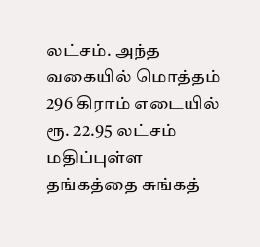லட்சம். அந்த வகையில் மொத்தம் 296 கிராம் எடையில் ரூ. 22.95 லட்சம் மதிப்புள்ள தங்கத்தை சுங்கத்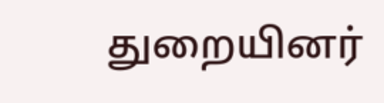துறையினர்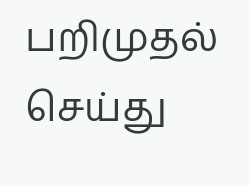பறிமுதல் செய்து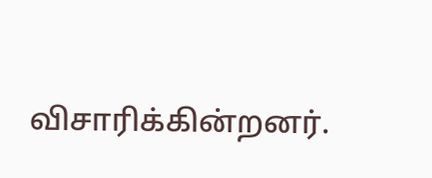விசாரிக்கின்றனர்.